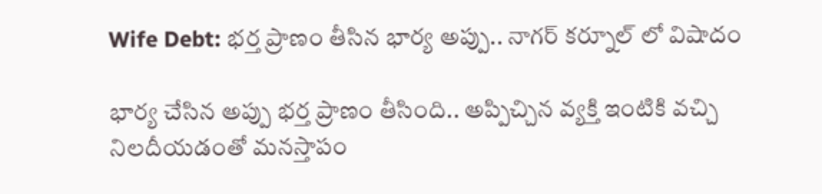Wife Debt: భర్త ప్రాణం తీసిన భార్య అప్పు.. నాగర్ కర్నూల్ లో విషాదం

భార్య చేసిన అప్పు భర్త ప్రాణం తీసింది.. అప్పిచ్చిన వ్యక్తి ఇంటికి వచ్చి నిలదీయడంతో మనస్తాపం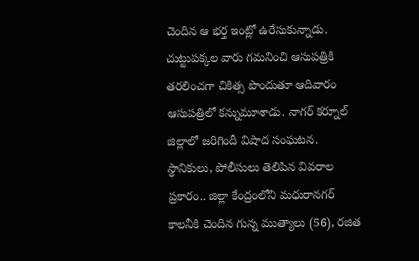చెందిన ఆ భర్త ఇంట్లో ఉరేసుకున్నాడు. చుట్టుపక్కల వారు గమనించి ఆసుపత్రికి తరలించగా చికిత్స పొందుతూ ఆదివారం ఆసుపత్రిలో కన్నుమూశాడు. నాగర్ కర్నూల్ జిల్లాలో జరిగిందీ విషాద సంఘటన. స్థానికులు, పోలీసులు తెలిపిన వివరాల ప్రకారం.. జిల్లా కేంద్రంలోని మధురానగర్ కాలనీకి చెందిన గున్న ముత్యాలు (56), రజిత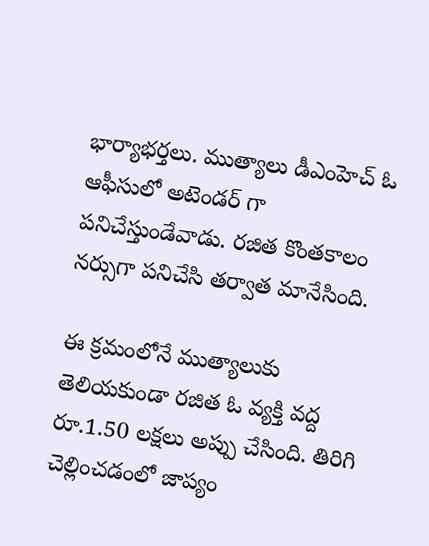భార్యాభర్తలు. ముత్యాలు డీఎంహెచ్ ఓ ఆఫీసులో అటెండర్ గా పనిచేస్తుండేవాడు. రజిత కొంతకాలం నర్సుగా పనిచేసి తర్వాత మానేసింది.

ఈ క్రమంలోనే ముత్యాలుకు తెలియకుండా రజిత ఓ వ్యక్తి వద్ద రూ.1.50 లక్షలు అప్పు చేసింది. తిరిగి చెల్లించడంలో జాప్యం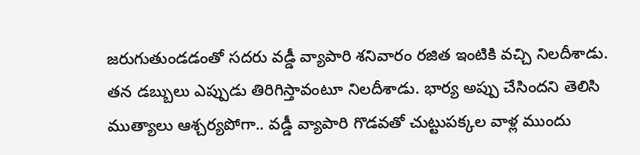జరుగుతుండడంతో సదరు వడ్డీ వ్యాపారి శనివారం రజిత ఇంటికి వచ్చి నిలదీశాడు. తన డబ్బులు ఎప్పుడు తిరిగిస్తావంటూ నిలదీశాడు. భార్య అప్పు చేసిందని తెలిసి ముత్యాలు ఆశ్చర్యపోగా.. వడ్డీ వ్యాపారి గొడవతో చుట్టుపక్కల వాళ్ల ముందు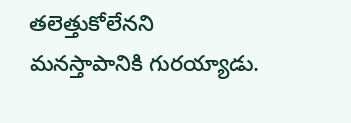తలెత్తుకోలేనని మనస్తాపానికి గురయ్యాడు.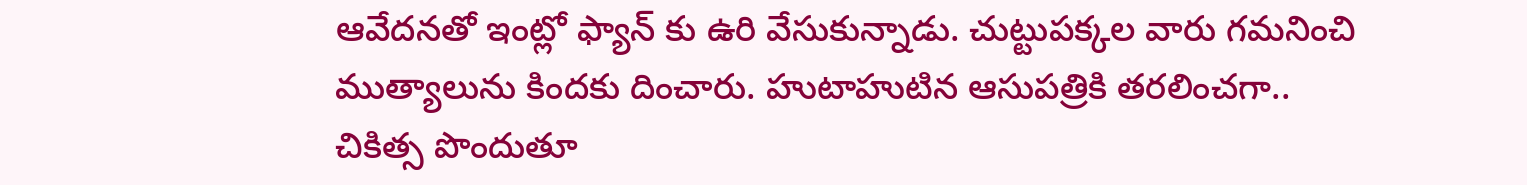ఆవేదనతో ఇంట్లో ఫ్యాన్ కు ఉరి వేసుకున్నాడు. చుట్టుపక్కల వారు గమనించి ముత్యాలును కిందకు దించారు. హుటాహుటిన ఆసుపత్రికి తరలించగా.. చికిత్స పొందుతూ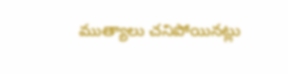ముత్యాలు చనిపోయినట్లు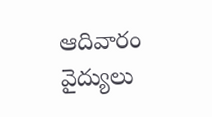ఆదివారం వైద్యులు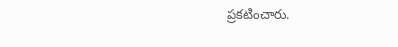ప్రకటించారు.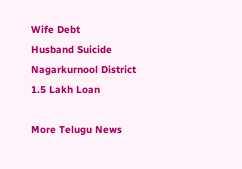Wife Debt
Husband Suicide
Nagarkurnool District
1.5 Lakh Loan

More Telugu News